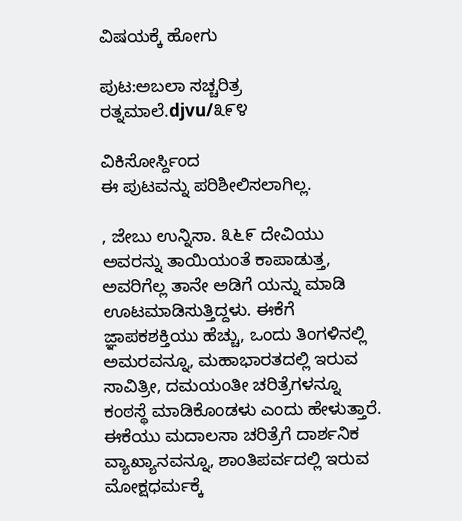ವಿಷಯಕ್ಕೆ ಹೋಗು

ಪುಟ:ಅಬಲಾ ಸಚ್ಚರಿತ್ರ ರತ್ನಮಾಲೆ.djvu/೩೯೪

ವಿಕಿಸೋರ್ಸ್ದಿಂದ
ಈ ಪುಟವನ್ನು ಪರಿಶೀಲಿಸಲಾಗಿಲ್ಲ.

, ಜೇಬು ಉನ್ನಿಸಾ. ೩೬೯ ದೇವಿಯು ಅವರನ್ನು ತಾಯಿಯಂತೆ ಕಾಪಾಡುತ್ತ, ಅವರಿಗೆಲ್ಲ ತಾನೇ ಅಡಿಗೆ ಯನ್ನು ಮಾಡಿ ಊಟಮಾಡಿಸುತ್ತಿದ್ದಳು. ಈಕೆಗೆ ಜ್ಞಾಪಕಶಕ್ತಿಯು ಹೆಚ್ಚು, ಒಂದು ತಿಂಗಳಿನಲ್ಲಿ ಅಮರವನ್ನೂ, ಮಹಾಭಾರತದಲ್ಲಿ ಇರುವ ಸಾವಿತ್ರೀ, ದಮಯಂತೀ ಚರಿತ್ರೆಗಳನ್ನೂ ಕಂಠಸ್ಥೆ ಮಾಡಿಕೊಂಡಳು ಎಂದು ಹೇಳುತ್ತಾರೆ. ಈಕೆಯು ಮದಾಲಸಾ ಚರಿತ್ರೆಗೆ ದಾರ್ಶನಿಕ ವ್ಯಾಖ್ಯಾನವನ್ನೂ, ಶಾಂತಿಪರ್ವದಲ್ಲಿ ಇರುವ ಮೋಕ್ಷಧರ್ಮಕ್ಕೆ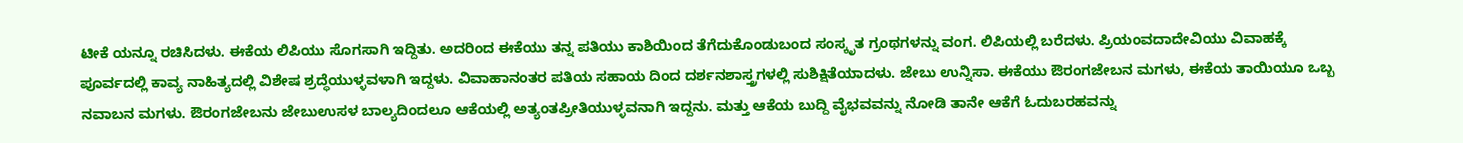ಟೀಕೆ ಯನ್ನೂ ರಚಿಸಿದಳು. ಈಕೆಯ ಲಿಪಿಯು ಸೊಗಸಾಗಿ ಇದ್ದಿತು. ಅದರಿಂದ ಈಕೆಯು ತನ್ನ ಪತಿಯು ಕಾಶಿಯಿಂದ ತೆಗೆದುಕೊಂಡುಬಂದ ಸಂಸ್ಕೃತ ಗ್ರಂಥಗಳನ್ನು ವಂಗ. ಲಿಪಿಯಲ್ಲಿ ಬರೆದಳು. ಪ್ರಿಯಂವದಾದೇವಿಯು ವಿವಾಹಕ್ಕೆ ಪೂರ್ವದಲ್ಲಿ ಕಾವ್ಯ ನಾಹಿತ್ಯದಲ್ಲಿ ವಿಶೇಷ ಶ್ರದ್ಧೆಯುಳ್ಳವಳಾಗಿ ಇದ್ದಳು. ವಿವಾಹಾನಂತರ ಪತಿಯ ಸಹಾಯ ದಿಂದ ದರ್ಶನಶಾಸ್ತ್ರಗಳಲ್ಲಿ ಸುಶಿಕ್ಷಿತೆಯಾದಳು. ಜೇಬು ಉನ್ನಿಸಾ. ಈಕೆಯು ಔರಂಗಜೇಬನ ಮಗಳು, ಈಕೆಯ ತಾಯಿಯೂ ಒಬ್ಬ ನವಾಬನ ಮಗಳು. ಔರಂಗಜೇಬನು ಜೇಬುಉಸಳ ಬಾಲ್ಯದಿಂದಲೂ ಆಕೆಯಲ್ಲಿ ಅತ್ಯಂತಪ್ರೀತಿಯುಳ್ಳವನಾಗಿ ಇದ್ದನು. ಮತ್ತು ಆಕೆಯ ಬುದ್ದಿ ವೈಭವವನ್ನು ನೋಡಿ ತಾನೇ ಆಕೆಗೆ ಓದುಬರಹವನ್ನು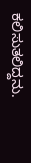ಕಲಿಸುತಲಿದ್ದನು.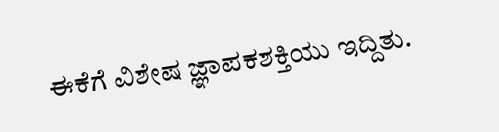ಈಕೆಗೆ ವಿಶೇಷ ಜ್ಞಾಪಕಶಕ್ತಿಯು ಇದ್ದಿತು.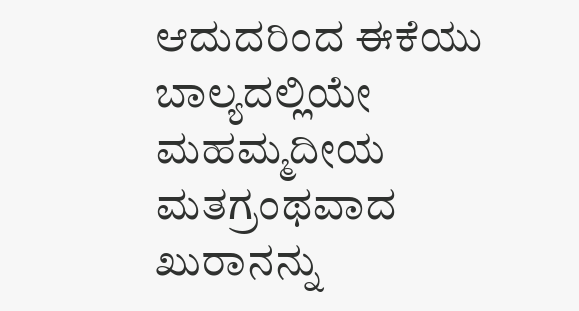ಆದುದರಿಂದ ಈಕೆಯು ಬಾಲ್ಯದಲ್ಲಿಯೇ ಮಹಮ್ಮದೀಯ ಮತಗ್ರಂಥವಾದ ಖುರಾನನ್ನು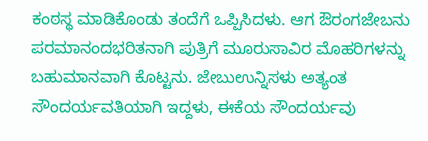ಕಂಠಸ್ಥ ಮಾಡಿಕೊಂಡು ತಂದೆಗೆ ಒಪ್ಪಿಸಿದಳು. ಆಗ ಔರಂಗಜೇಬನು ಪರಮಾನಂದಭರಿತನಾಗಿ ಪುತ್ರಿಗೆ ಮೂರುಸಾವಿರ ಮೊಹರಿಗಳನ್ನು ಬಹುಮಾನವಾಗಿ ಕೊಟ್ಟನು. ಜೇಬುಉನ್ನಿಸಳು ಅತ್ಯಂತ ಸೌಂದರ್ಯವತಿಯಾಗಿ ಇದ್ದಳು, ಈಕೆಯ ಸೌಂದರ್ಯವು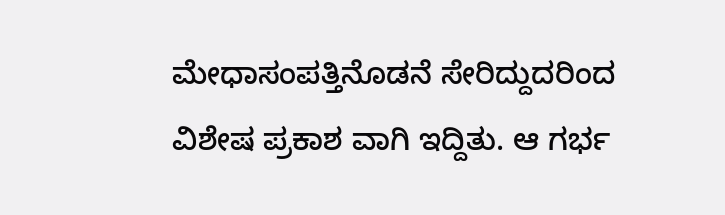ಮೇಧಾಸಂಪತ್ತಿನೊಡನೆ ಸೇರಿದ್ದುದರಿಂದ ವಿಶೇಷ ಪ್ರಕಾಶ ವಾಗಿ ಇದ್ದಿತು. ಆ ಗರ್ಭ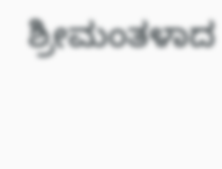ಶ್ರೀಮಂತಳಾದ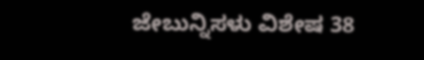ಜೇಬುನ್ನಿಸಳು ವಿಶೇಷ 38